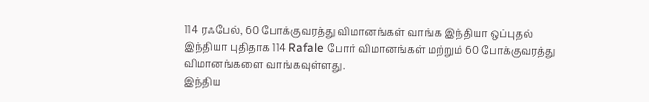114 ரஃபேல், 60 போக்குவரத்து விமானங்கள் வாங்க இந்தியா ஒப்புதல்
இந்தியா புதிதாக 114 Rafale போர் விமானங்கள் மற்றும் 60 போக்குவரத்து விமானங்களை வாங்கவுள்ளது.
இந்திய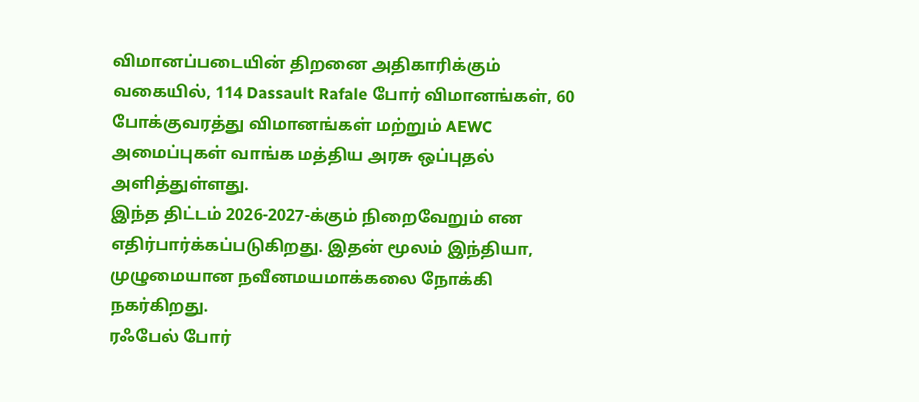விமானப்படையின் திறனை அதிகாரிக்கும் வகையில், 114 Dassault Rafale போர் விமானங்கள், 60 போக்குவரத்து விமானங்கள் மற்றும் AEWC அமைப்புகள் வாங்க மத்திய அரசு ஒப்புதல் அளித்துள்ளது.
இந்த திட்டம் 2026-2027-க்கும் நிறைவேறும் என எதிர்பார்க்கப்படுகிறது. இதன் மூலம் இந்தியா, முழுமையான நவீனமயமாக்கலை நோக்கி நகர்கிறது.
ரஃபேல் போர்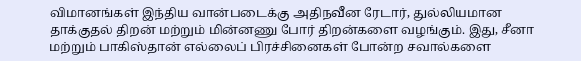விமானங்கள் இந்திய வான்படைக்கு அதிநவீன ரேடார், துல்லியமான தாக்குதல் திறன் மற்றும் மின்னணு போர் திறன்களை வழங்கும். இது, சீனா மற்றும் பாகிஸ்தான் எல்லைப் பிரச்சினைகள் போன்ற சவால்களை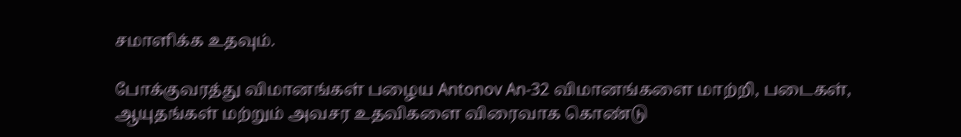சமாளிக்க உதவும்.

போக்குவரத்து விமானங்கள் பழைய Antonov An-32 விமானங்களை மாற்றி, படைகள், ஆயுதங்கள் மற்றும் அவசர உதவிகளை விரைவாக கொண்டு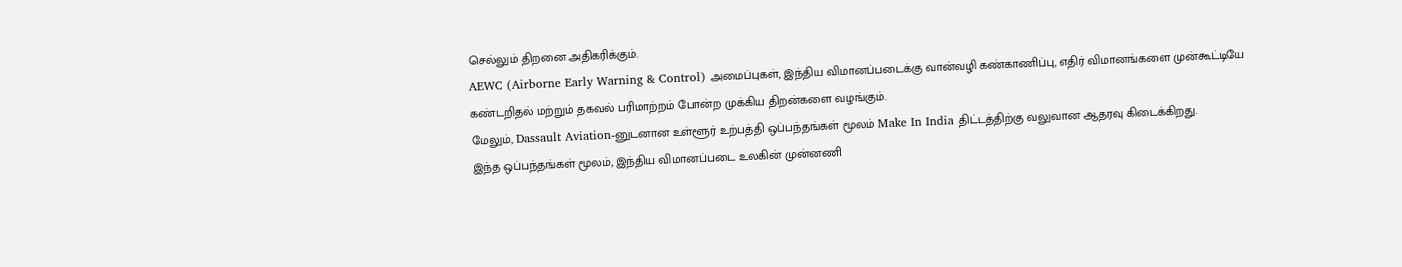செல்லும் திறனை அதிகரிக்கும்.
AEWC (Airborne Early Warning & Control) அமைப்புகள், இந்திய விமானப்படைக்கு வான்வழி கண்காணிப்பு, எதிர் விமானங்களை முன்கூட்டியே கண்டறிதல் மற்றும் தகவல் பரிமாற்றம் போன்ற முக்கிய திறன்களை வழங்கும்.
மேலும், Dassault Aviation-னுடனான உள்ளூர் உற்பத்தி ஒப்பந்தங்கள் மூலம் Make In India திட்டத்திற்கு வலுவான ஆதரவு கிடைக்கிறது.
இந்த ஒப்பந்தங்கள் மூலம், இந்திய விமானப்படை உலகின் முன்னணி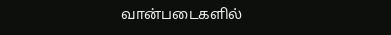வான்படைகளில்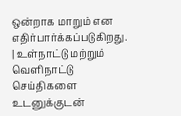ஒன்றாக மாறும் என எதிர்பார்க்கப்படுகிறது.
| உள்நாட்டு மற்றும் வெளிநாட்டு செய்திகளை உடனுக்குடன்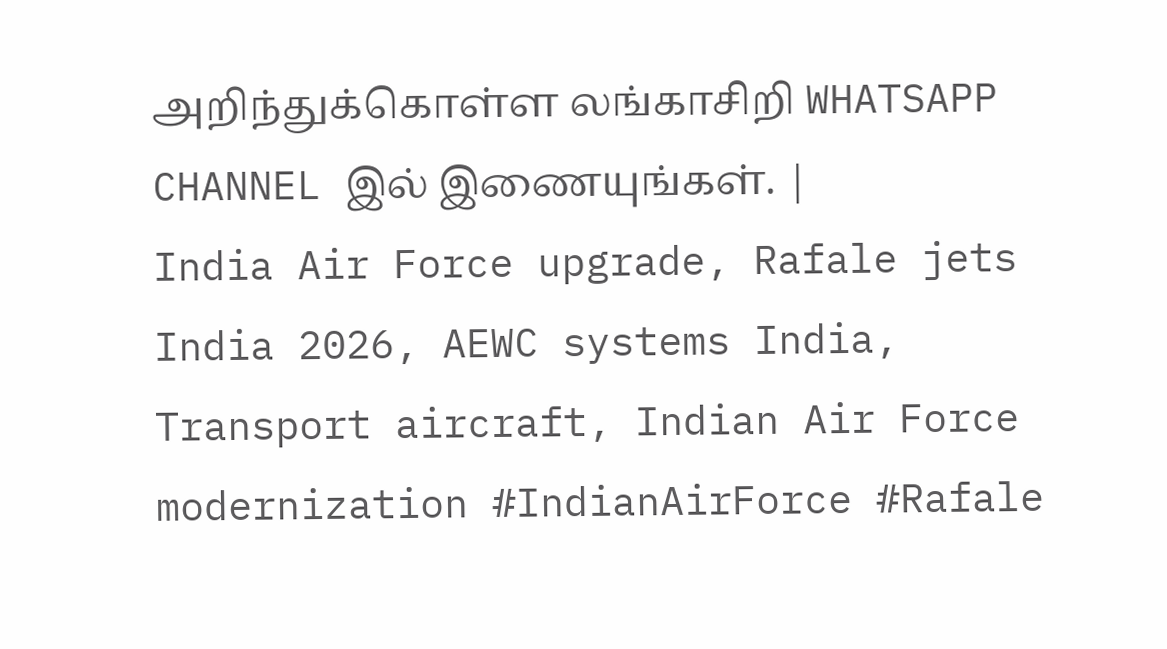அறிந்துக்கொள்ள லங்காசிறி WHATSAPP CHANNEL இல் இணையுங்கள். |
India Air Force upgrade, Rafale jets India 2026, AEWC systems India, Transport aircraft, Indian Air Force modernization #IndianAirForce #Rafale